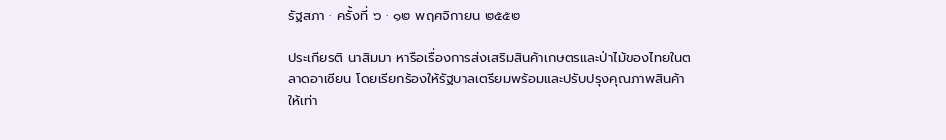รัฐสภา · ครั้งที่ ๖ · ๑๒ พฤศจิกายน ๒๕๕๒

ประเกียรติ นาสิมมา หารือเรื่องการส่งเสริมสินค้าเกษตรและป่าไม้ของไทยในตลาดอาเซียน โดยเรียกร้องให้รัฐบาลเตรียมพร้อมและปรับปรุงคุณภาพสินค้าให้เท่า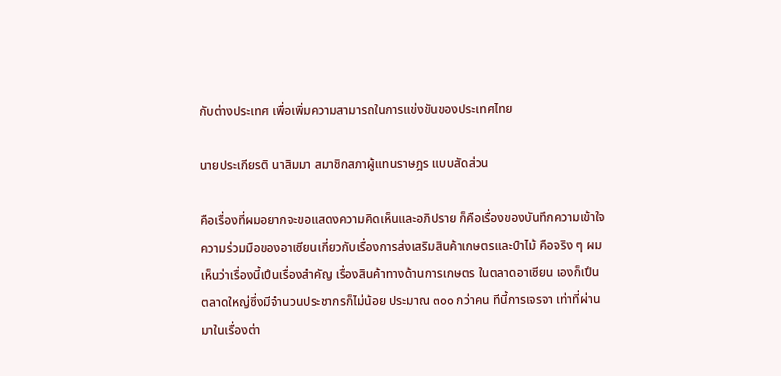กับต่างประเทศ เพื่อเพิ่มความสามารถในการแข่งขันของประเทศไทย

นายประเกียรติ นาสิมมา สมาชิกสภาผู้แทนราษฎร แบบสัดส่วน

คือเรื่องที่ผมอยากจะขอแสดงความคิดเห็นและอภิปราย ก็คือเรื่องของบันทึกความเข้าใจ ความร่วมมือของอาเซียนเกี่ยวกับเรื่องการส่งเสริมสินค้าเกษตรและป์าไม้ คือจริง ๆ ผมเห็นว่าเรื่องนี้เปึนเรื่องสําคัญ เรื่องสินค้าทางด้านการเกษตร ในตลาดอาเซียน เองก็เปึนตลาดใหญ่ซึ่งมีจํานวนประชากรก็ไม่น้อย ประมาณ ๓๐๐ กว่าคน ทีนี้การเจรจา เท่าที่ผ่านมาในเรื่องต่า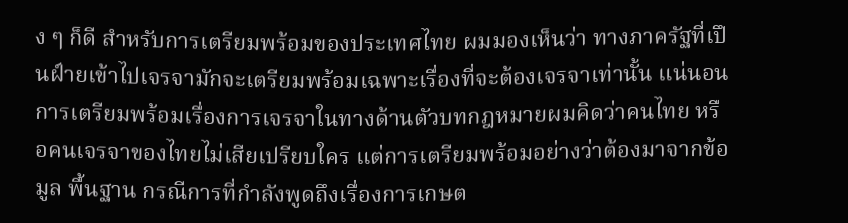ง ๆ ก็ดี สําหรับการเตรียมพร้อมของประเทศไทย ผมมองเห็นว่า ทางภาครัฐที่เปึนฝ์ายเข้าไปเจรจามักจะเตรียมพร้อมเฉพาะเรื่องที่จะต้องเจรจาเท่านั้น แน่นอนการเตรียมพร้อมเรื่องการเจรจาในทางด้านตัวบทกฎหมายผมคิดว่าคนไทย หรือคนเจรจาของไทยไม่เสียเปรียบใคร แต่การเตรียมพร้อมอย่างว่าต้องมาจากข้อมูล พื้นฐาน กรณีการที่กําลังพูดถึงเรื่องการเกษต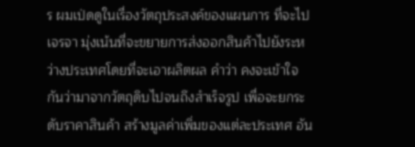ร ผมเป่ดดูในเรื่องวัตถุประสงค์ของแผนการ ที่จะไปเจรจา มุ่งเน้นที่จะขยายการส่งออกสินค้าไปยังระหว่างประเทศโดยที่จะเอาผลิตผล คําว่า คงจะเข้าใจกันว่ามาจากวัตถุดิบไปจนถึงสําเร็จรูป เพื่อจะยกระดับราคาสินค้า สร้างมูลค่าเพิ่มของแต่ละประเทศ อัน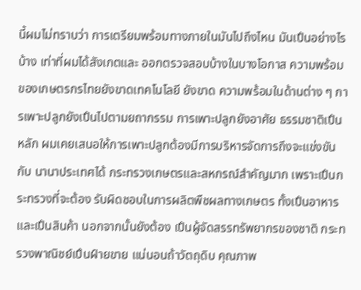นี้ผมไม่ทราบว่า การเตรียมพร้อมทางภายในมันไปถึงไหน มันเปึนอย่างไรบ้าง เท่าที่ผมได้สังเกตและ ออกตรวจสอบบ้างในบางโอกาส ความพร้อมของเกษตรกรไทยยังขาดเทคโนโลยี ยังขาด ความพร้อมในด้านต่าง ๆ การเพาะปลูกยังเปึนไปตามยถากรรม การเพาะปลูกยังอาศัย ธรรมชาติเปึนหลัก ผมเคยเสนอให้การเพาะปลูกต้องมีการบริหารจัดการถึงจะแข่งขันกับ นานาประเทศได้ กระทรวงเกษตรและสหกรณ์สําคัญมาก เพราะเปึนกระทรวงที่จะต้อง รับผิดชอบในการผลิตพืชผลทางเกษตร ทั้งเปึนอาหารและเปึนสินค้า นอกจากนั้นยังต้อง เปึนผู้จัดสรรทรัพยากรของชาติ กระทรวงพาณิชย์เปึนฝ์ายขาย แน่นอนถ้าวัตถุดิบ คุณภาพ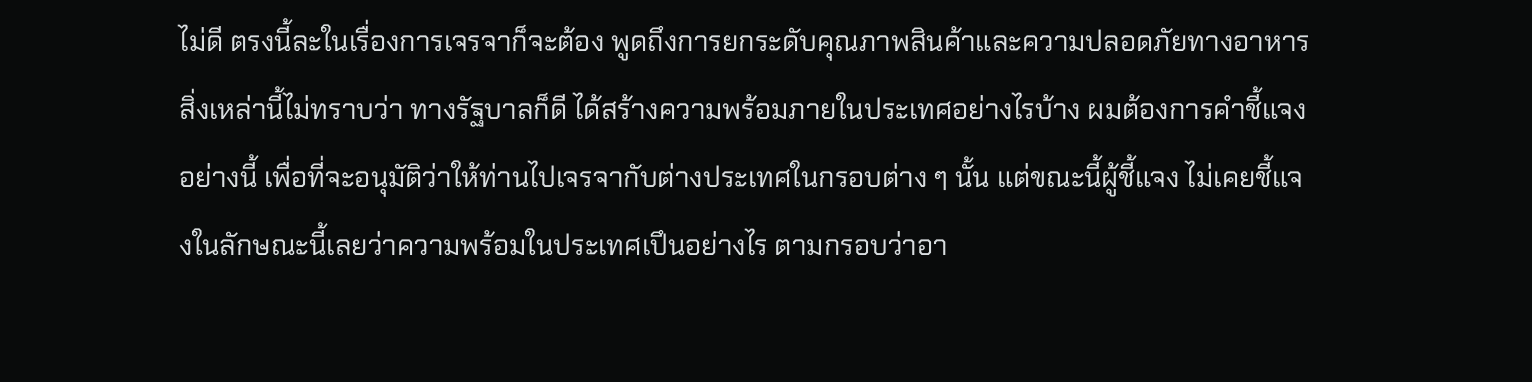ไม่ดี ตรงนี้ละในเรื่องการเจรจาก็จะต้อง พูดถึงการยกระดับคุณภาพสินค้าและความปลอดภัยทางอาหาร สิ่งเหล่านี้ไม่ทราบว่า ทางรัฐบาลก็ดี ได้สร้างความพร้อมภายในประเทศอย่างไรบ้าง ผมต้องการคําชี้แจงอย่างนี้ เพื่อที่จะอนุมัติว่าให้ท่านไปเจรจากับต่างประเทศในกรอบต่าง ๆ นั้น แต่ขณะนี้ผู้ชี้แจง ไม่เคยชี้แจงในลักษณะนี้เลยว่าความพร้อมในประเทศเปึนอย่างไร ตามกรอบว่าอา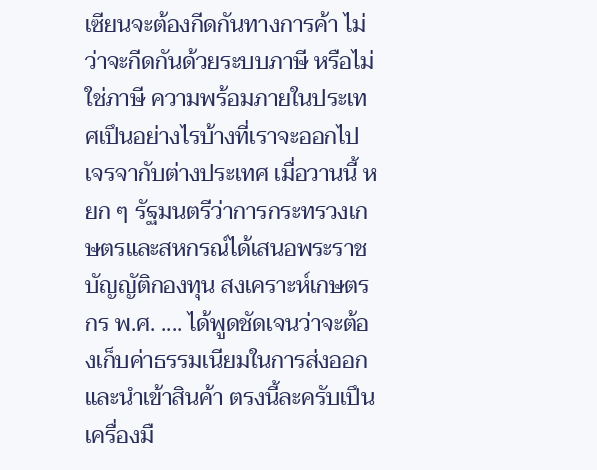เซียนจะต้องกีดกันทางการค้า ไม่ว่าจะกีดกันด้วยระบบภาษี หรือไม่ใช่ภาษี ความพร้อมภายในประเทศเปึนอย่างไรบ้างที่เราจะออกไปเจรจากับต่างประเทศ เมื่อวานนี้ หยก ๆ รัฐมนตรีว่าการกระทรวงเกษตรและสหกรณ์ได้เสนอพระราชบัญญัติกองทุน สงเคราะห์เกษตรกร พ.ศ. .... ได้พูดชัดเจนว่าจะต้องเก็บค่าธรรมเนียมในการส่งออก และนําเข้าสินค้า ตรงนี้ละครับเปึนเครื่องมื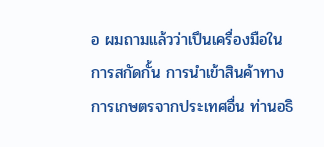อ ผมถามแล้วว่าเปึนเครื่องมือในการสกัดกั้น การนําเข้าสินค้าทางการเกษตรจากประเทศอื่น ท่านอธิ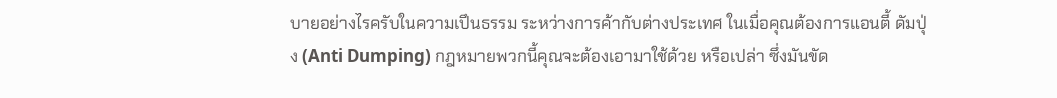บายอย่างไรครับในความเปึนธรรม ระหว่างการค้ากับต่างประเทศ ในเมื่อคุณต้องการแอนตี้ ดัมปุ่ง (Anti Dumping) กฎหมายพวกนี้คุณจะต้องเอามาใช้ด้วย หรือเปล่า ซึ่งมันขัด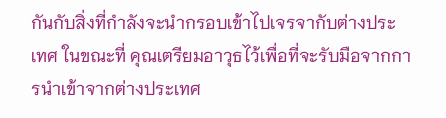กันกับสิ่งที่กําลังจะนํากรอบเข้าไปเจรจากับต่างประเทศ ในขณะที่ คุณเตรียมอาวุธไว้เพื่อที่จะรับมือจากการนําเข้าจากต่างประเทศ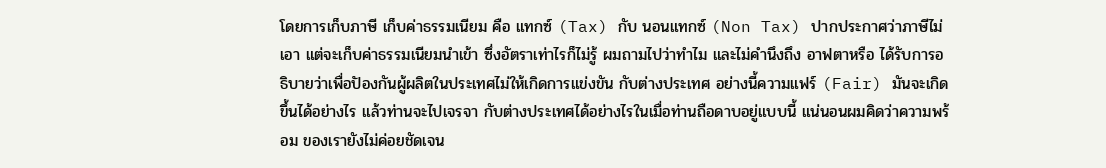โดยการเก็บภาษี เก็บค่าธรรมเนียม คือ แทกซ์ (Tax) กับ นอนแทกซ์ (Non Tax) ปากประกาศว่าภาษีไม่เอา แต่จะเก็บค่าธรรมเนียมนําเข้า ซึ่งอัตราเท่าไรก็ไม่รู้ ผมถามไปว่าทําไม และไม่คํานึงถึง อาฟตาหรือ ได้รับการอธิบายว่าเพื่อปัองกันผู้ผลิตในประเทศไม่ให้เกิดการแข่งขัน กับต่างประเทศ อย่างนี้ความแฟร์ (Fair) มันจะเกิดขึ้นได้อย่างไร แล้วท่านจะไปเจรจา กับต่างประเทศได้อย่างไรในเมื่อท่านถือดาบอยู่แบบนี้ แน่นอนผมคิดว่าความพร้อม ของเรายังไม่ค่อยชัดเจน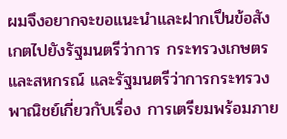ผมจึงอยากจะขอแนะนําและฝากเปึนข้อสังเกตไปยังรัฐมนตรีว่าการ กระทรวงเกษตรและสหกรณ์ และรัฐมนตรีว่าการกระทรวงพาณิชย์เกี่ยวกับเรื่อง การเตรียมพร้อมภาย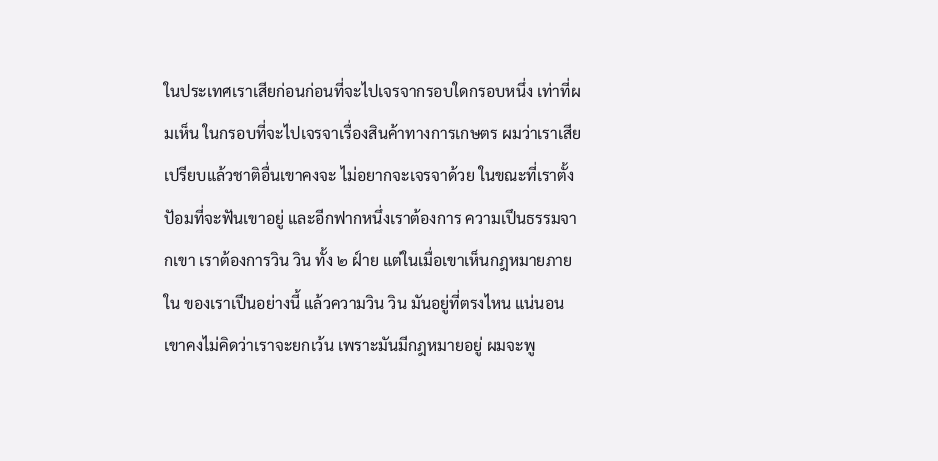ในประเทศเราเสียก่อนก่อนที่จะไปเจรจากรอบใดกรอบหนึ่ง เท่าที่ผมเห็น ในกรอบที่จะไปเจรจาเรื่องสินค้าทางการเกษตร ผมว่าเราเสียเปรียบแล้วชาติอื่นเขาคงจะ ไม่อยากจะเจรจาด้วย ในขณะที่เราตั้งปัอมที่จะฟันเขาอยู่ และอีกฟากหนึ่งเราต้องการ ความเปึนธรรมจากเขา เราต้องการวิน วิน ทั้ง ๒ ฝ์าย แต่ในเมื่อเขาเห็นกฎหมายภายใน ของเราเปึนอย่างนี้ แล้วความวิน วิน มันอยู่ที่ตรงไหน แน่นอนเขาคงไม่คิดว่าเราจะยกเว้น เพราะมันมีกฎหมายอยู่ ผมจะพู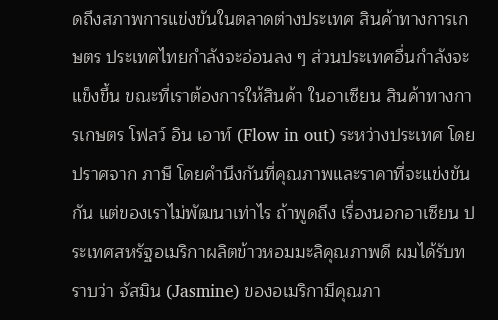ดถึงสภาพการแข่งขันในตลาดต่างประเทศ สินค้าทางการเกษตร ประเทศไทยกําลังจะอ่อนลง ๆ ส่วนประเทศอื่นกําลังจะแข็งขึ้น ขณะที่เราต้องการให้สินค้า ในอาเซียน สินค้าทางการเกษตร โฟลว์ อิน เอาท์ (Flow in out) ระหว่างประเทศ โดยปราศจาก ภาษี โดยคํานึงกันที่คุณภาพและราคาที่จะแข่งขันกัน แต่ของเราไม่พัฒนาเท่าไร ถ้าพูดถึง เรื่องนอกอาเซียน ประเทศสหรัฐอเมริกาผลิตข้าวหอมมะลิคุณภาพดี ผมได้รับทราบว่า จัสมิน (Jasmine) ของอเมริกามีคุณภา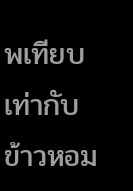พเทียบเท่ากับข้าวหอม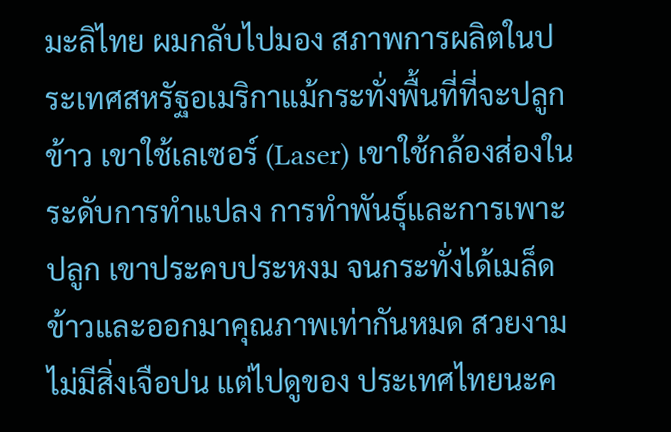มะลิไทย ผมกลับไปมอง สภาพการผลิตในประเทศสหรัฐอเมริกาแม้กระทั่งพื้นที่ที่จะปลูกข้าว เขาใช้เลเซอร์ (Laser) เขาใช้กล้องส่องในระดับการทําแปลง การทําพันธุ์และการเพาะปลูก เขาประคบประหงม จนกระทั่งได้เมล็ดข้าวและออกมาคุณภาพเท่ากันหมด สวยงามไม่มีสิ่งเจือปน แต่ไปดูของ ประเทศไทยนะค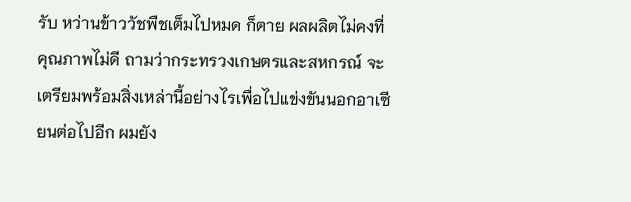รับ หว่านข้าววัชพืชเต็มไปหมด ก็ตาย ผลผลิตไม่คงที่ คุณภาพไม่ดี ถามว่ากระทรวงเกษตรและสหกรณ์ จะเตรียมพร้อมสิ่งเหล่านี้อย่างไรเพื่อไปแข่งขันนอกอาเซียนต่อไปอีก ผมยัง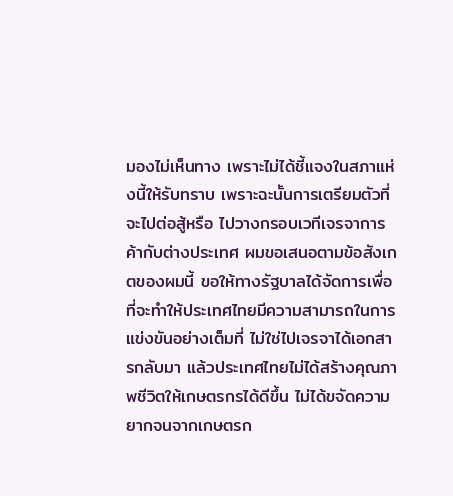มองไม่เห็นทาง เพราะไม่ได้ชี้แจงในสภาแห่งนี้ให้รับทราบ เพราะฉะนั้นการเตรียมตัวที่จะไปต่อสู้หรือ ไปวางกรอบเวทีเจรจาการค้ากับต่างประเทศ ผมขอเสนอตามข้อสังเกตของผมนี้ ขอให้ทางรัฐบาลได้จัดการเพื่อที่จะทําให้ประเทศไทยมีความสามารถในการแข่งขันอย่างเต็มที่ ไม่ใช่ไปเจรจาได้เอกสารกลับมา แล้วประเทศไทยไม่ได้สร้างคุณภาพชีวิตให้เกษตรกรได้ดีขึ้น ไม่ได้ขจัดความยากจนจากเกษตรก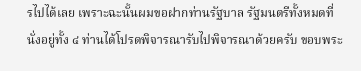รไปได้เลย เพราะฉะนั้นผมขอฝากท่านรัฐบาล รัฐมนตรีทั้งหมดที่นั่งอยู่ทั้ง ๔ ท่านได้โปรดพิจารณารับไปพิจารณาด้วยครับ ขอบพระ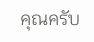คุณครับ